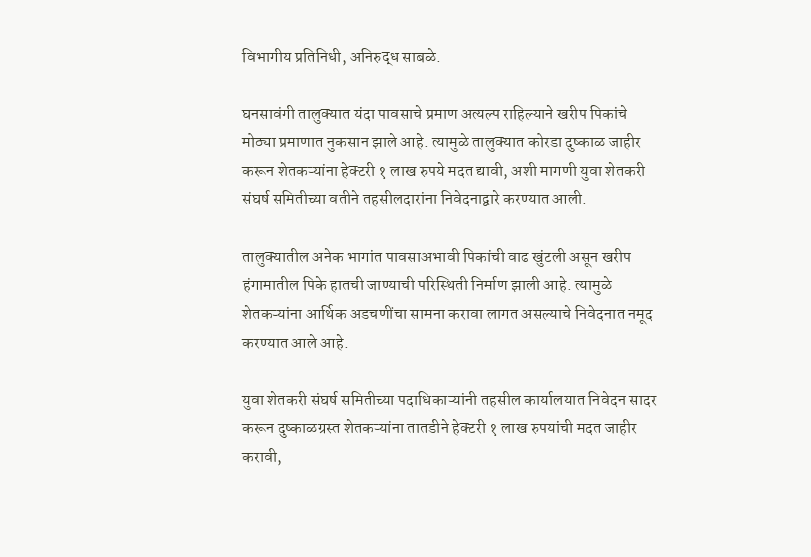विभागीय प्रतिनिधी, अनिरुद्ध साबळे.

घनसावंगी तालुक्यात यंदा पावसाचे प्रमाण अत्यल्प राहिल्याने खरीप पिकांचे मोठ्या प्रमाणात नुकसान झाले आहे. त्यामुळे तालुक्यात कोरडा दुष्काळ जाहीर करून शेतकऱ्यांना हेक्टरी १ लाख रुपये मदत द्यावी, अशी मागणी युवा शेतकरी संघर्ष समितीच्या वतीने तहसीलदारांना निवेदनाद्वारे करण्यात आली.

तालुक्यातील अनेक भागांत पावसाअभावी पिकांची वाढ खुंटली असून खरीप हंगामातील पिके हातची जाण्याची परिस्थिती निर्माण झाली आहे. त्यामुळे शेतकऱ्यांना आर्थिक अडचणींचा सामना करावा लागत असल्याचे निवेदनात नमूद करण्यात आले आहे.

युवा शेतकरी संघर्ष समितीच्या पदाधिकाऱ्यांनी तहसील कार्यालयात निवेदन सादर करून दुष्काळग्रस्त शेतकऱ्यांना तातडीने हेक्टरी १ लाख रुपयांची मदत जाहीर करावी,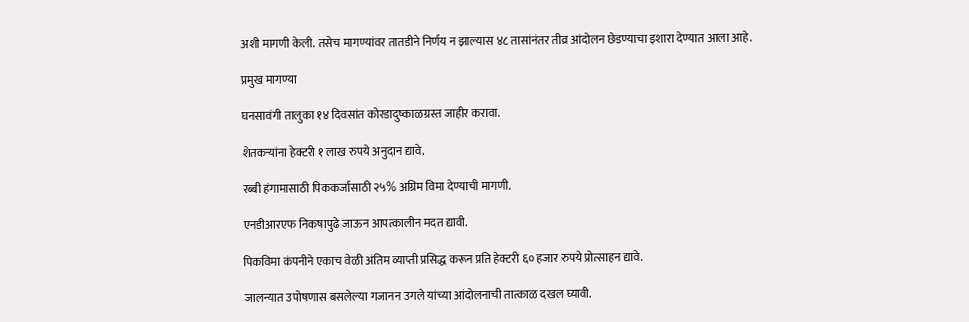अशी मागणी केली. तसेच मागण्यांवर तातडीने निर्णय न झाल्यास ४८ तासांनंतर तीव्र आंदोलन छेडण्याचा इशारा देण्यात आला आहे.

प्रमुख मागण्या

घनसावंगी तालुका १४ दिवसांत कोरडादुष्काळग्रस्त जाहीर करावा.

शेतकऱ्यांना हेक्टरी १ लाख रुपये अनुदान द्यावे.

रब्बी हंगामासाठी पिककर्जासाठी २५% अग्रिम विमा देण्याची मागणी.

एनडीआरएफ निकषापुढे जाऊन आपत्कालीन मदत द्यावी.

पिकविमा कंपनीने एकाच वेळी अंतिम व्याप्ती प्रसिद्ध करून प्रति हेक्टरी ६० हजार रुपये प्रोत्साहन द्यावे.

जालन्यात उपोषणास बसलेल्या गजानन उगले यांच्या आंदोलनाची तात्काळ दखल घ्यावी.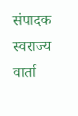संपादक स्वराज्य वार्ता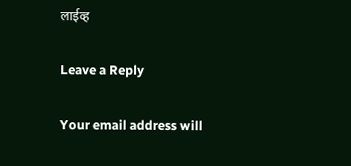लाईव्ह

Leave a Reply

Your email address will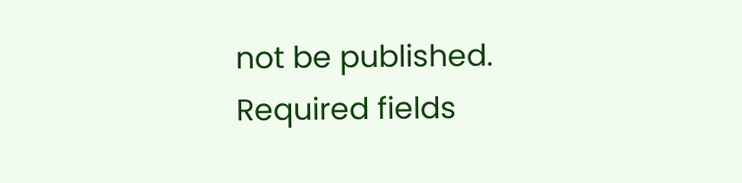not be published. Required fields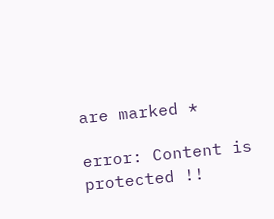are marked *

error: Content is protected !!